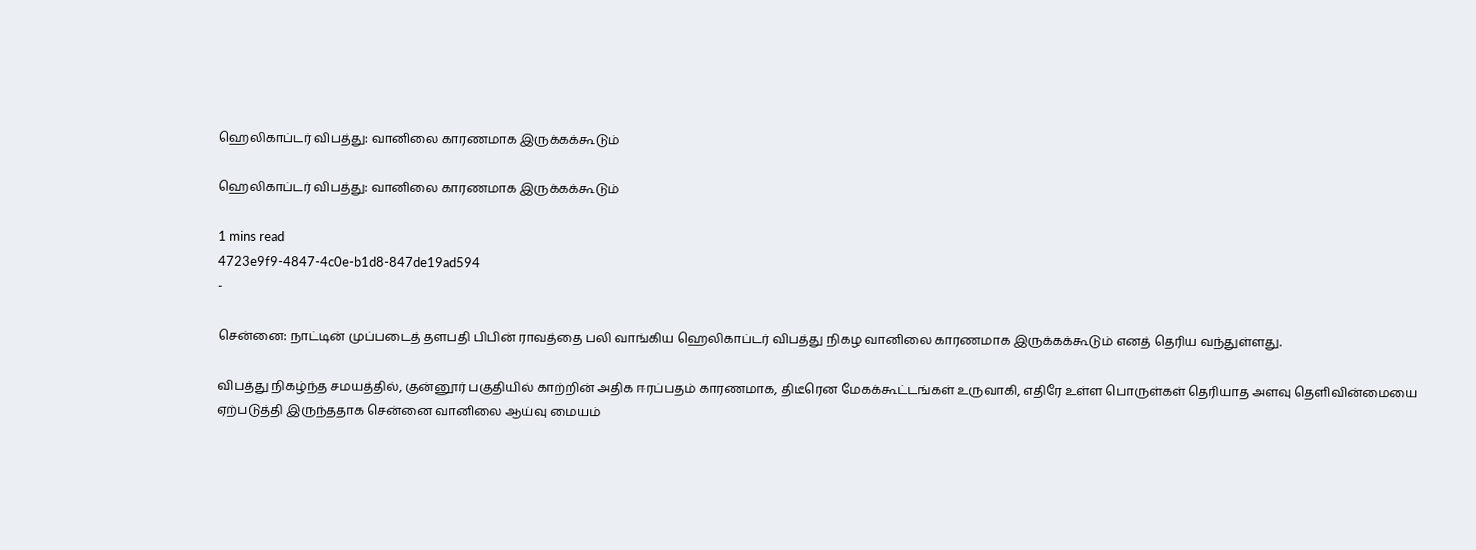ஹெலிகாப்டர் விபத்து: வானிலை காரணமாக இருக்கக்கூடும்

ஹெலிகாப்டர் விபத்து: வானிலை காரணமாக இருக்கக்கூடும்

1 mins read
4723e9f9-4847-4c0e-b1d8-847de19ad594
-

சென்னை: நாட்டின் முப்படைத் தளபதி பிபின் ராவத்தை பலி வாங்கிய ஹெலிகாப்டர் விபத்து நிகழ வானிலை காரணமாக இருக்கக்கூடும் எனத் தெரிய வந்துள்ளது.

விபத்து நிகழ்ந்த சமயத்தில், குன்னூர் பகுதியில் காற்றின் அதிக ஈரப்பதம் காரணமாக, திடீரென மேகக்கூட்டங்கள் உருவாகி, எதிரே உள்ள பொருள்கள் தெரியாத அளவு தெளிவின்மையை ஏற்படுத்தி இருந்ததாக சென்னை வானிலை ஆய்வு மையம்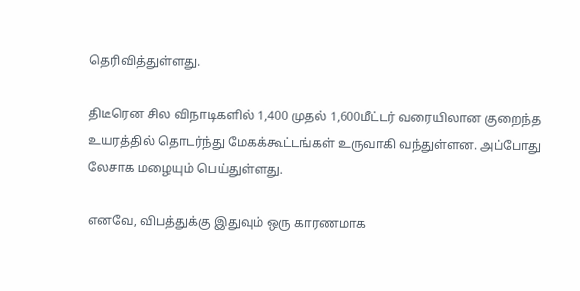தெரிவித்துள்ளது.

திடீரென சில விநாடிகளில் 1,400 முதல் 1,600மீட்டர் வரையிலான குறைந்த உயரத்தில் தொடர்ந்து மேகக்கூட்டங்கள் உருவாகி வந்துள்ளன. அப்போது லேசாக மழையும் பெய்துள்ளது.

எனவே, விபத்துக்கு இதுவும் ஒரு காரணமாக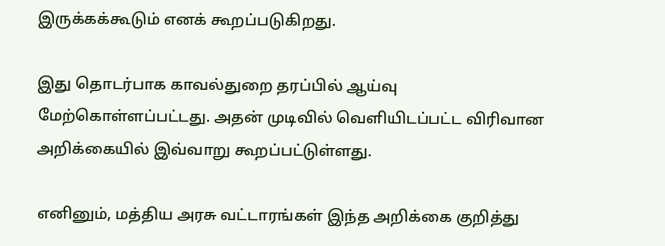இருக்கக்கூடும் எனக் கூறப்படுகிறது.

இது தொடர்பாக காவல்துறை தரப்பில் ஆய்வு மேற்கொள்ளப்பட்டது. அதன் முடிவில் வெளியிடப்பட்ட விரிவான அறிக்கையில் இவ்வாறு கூறப்பட்டுள்ளது.

எனினும், மத்திய அரசு வட்டாரங்கள் இந்த அறிக்கை குறித்து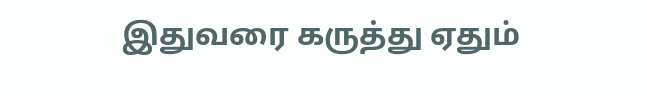இதுவரை கருத்து ஏதும்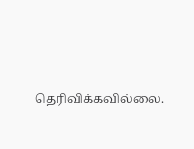தெரிவிக்கவில்லை.